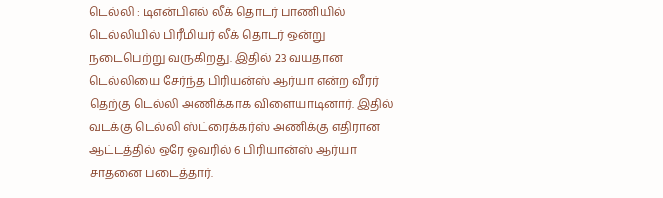டெல்லி : டிஎன்பிஎல் லீக் தொடர் பாணியில் டெல்லியில் பிரீமியர் லீக் தொடர் ஒன்று நடைபெற்று வருகிறது. இதில் 23 வயதான டெல்லியை சேர்ந்த பிரியன்ஸ் ஆர்யா என்ற வீரர் தெற்கு டெல்லி அணிக்காக விளையாடினார். இதில் வடக்கு டெல்லி ஸ்ட்ரைக்கர்ஸ் அணிக்கு எதிரான ஆட்டத்தில் ஒரே ஓவரில் 6 பிரியான்ஸ் ஆர்யா சாதனை படைத்தார்.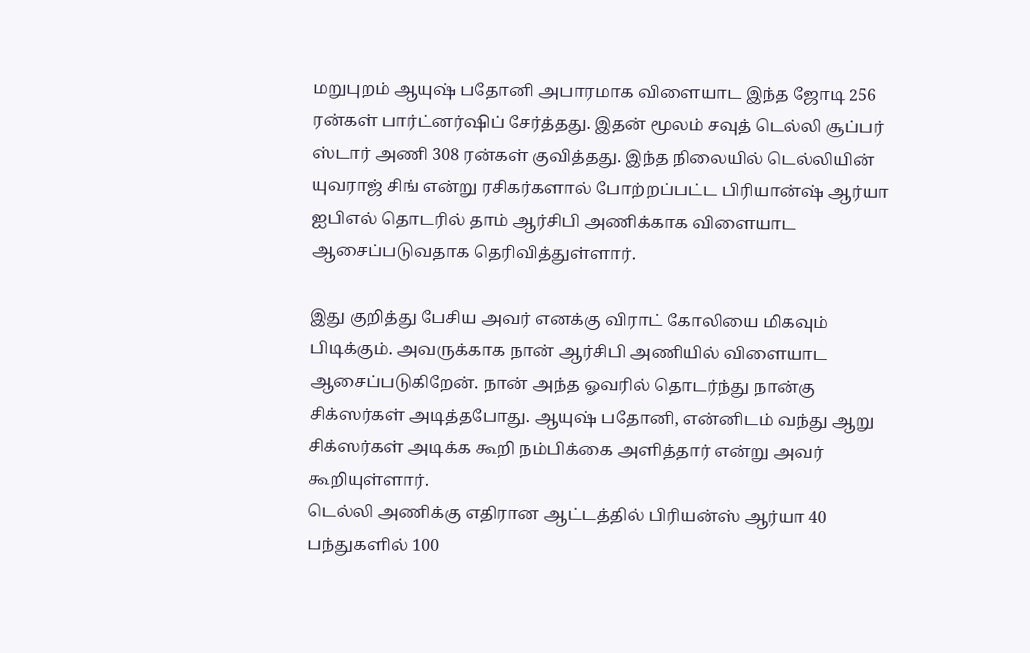மறுபுறம் ஆயுஷ் பதோனி அபாரமாக விளையாட இந்த ஜோடி 256 ரன்கள் பார்ட்னர்ஷிப் சேர்த்தது. இதன் மூலம் சவுத் டெல்லி சூப்பர் ஸ்டார் அணி 308 ரன்கள் குவித்தது. இந்த நிலையில் டெல்லியின் யுவராஜ் சிங் என்று ரசிகர்களால் போற்றப்பட்ட பிரியான்ஷ் ஆர்யா ஐபிஎல் தொடரில் தாம் ஆர்சிபி அணிக்காக விளையாட ஆசைப்படுவதாக தெரிவித்துள்ளார்.

இது குறித்து பேசிய அவர் எனக்கு விராட் கோலியை மிகவும் பிடிக்கும். அவருக்காக நான் ஆர்சிபி அணியில் விளையாட ஆசைப்படுகிறேன். நான் அந்த ஓவரில் தொடர்ந்து நான்கு சிக்ஸர்கள் அடித்தபோது. ஆயுஷ் பதோனி, என்னிடம் வந்து ஆறு சிக்ஸர்கள் அடிக்க கூறி நம்பிக்கை அளித்தார் என்று அவர் கூறியுள்ளார்.
டெல்லி அணிக்கு எதிரான ஆட்டத்தில் பிரியன்ஸ் ஆர்யா 40 பந்துகளில் 100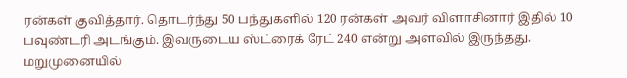ரன்கள் குவித்தார். தொடர்ந்து 50 பந்துகளில் 120 ரன்கள் அவர் விளாசினார் இதில் 10 பவுண்டரி அடங்கும். இவருடைய ஸ்ட்ரைக் ரேட் 240 என்று அளவில் இருந்தது. மறுமுனையில்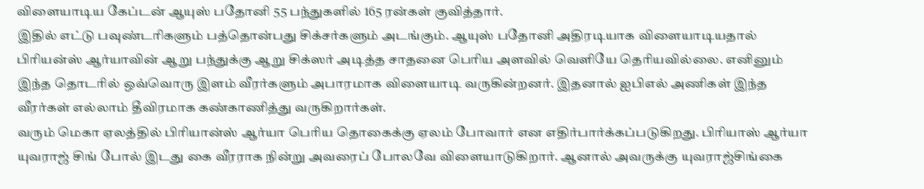விளையாடிய கேப்டன் ஆயுஸ் பதோனி 55 பந்துகளில் 165 ரன்கள் குவித்தார்.
இதில் எட்டு பவுண்டரிகளும் பத்தொன்பது சிக்சர்களும் அடங்கும். ஆயுஸ் பதோனி அதிரடியாக விளையாடியதால் பிரியன்ஸ் ஆர்யாவின் ஆறு பந்துக்கு ஆறு சிக்ஸர் அடித்த சாதனை பெரிய அளவில் வெளியே தெரியவில்லை. எனினும் இந்த தொடரில் ஒவ்வொரு இளம் வீரர்களும் அபாரமாக விளையாடி வருகின்றனர். இதனால் ஐபிஎல் அணிகள் இந்த வீரர்கள் எல்லாம் தீவிரமாக கண்காணித்து வருகிறார்கள்.
வரும் மெகா ஏலத்தில் பிரியான்ஸ் ஆர்யா பெரிய தொகைக்கு ஏலம் போவார் என எதிர்பார்க்கப்படுகிறது. பிரியாஸ் ஆர்யா யுவராஜ் சிங் போல் இடது கை வீரராக நின்று அவரைப் போலவே விளையாடுகிறார். ஆனால் அவருக்கு யுவராஜ்சிங்கை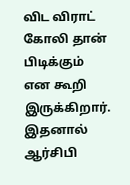விட விராட் கோலி தான் பிடிக்கும் என கூறி இருக்கிறார். இதனால் ஆர்சிபி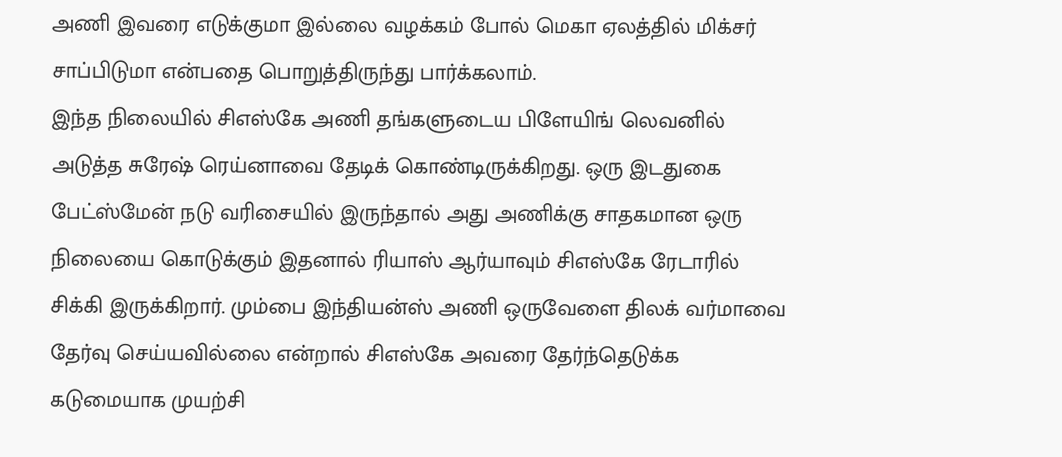அணி இவரை எடுக்குமா இல்லை வழக்கம் போல் மெகா ஏலத்தில் மிக்சர் சாப்பிடுமா என்பதை பொறுத்திருந்து பார்க்கலாம்.
இந்த நிலையில் சிஎஸ்கே அணி தங்களுடைய பிளேயிங் லெவனில் அடுத்த சுரேஷ் ரெய்னாவை தேடிக் கொண்டிருக்கிறது. ஒரு இடதுகை பேட்ஸ்மேன் நடு வரிசையில் இருந்தால் அது அணிக்கு சாதகமான ஒரு நிலையை கொடுக்கும் இதனால் ரியாஸ் ஆர்யாவும் சிஎஸ்கே ரேடாரில் சிக்கி இருக்கிறார். மும்பை இந்தியன்ஸ் அணி ஒருவேளை திலக் வர்மாவை தேர்வு செய்யவில்லை என்றால் சிஎஸ்கே அவரை தேர்ந்தெடுக்க கடுமையாக முயற்சி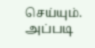செய்யும். அப்படி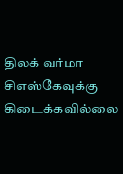திலக் வர்மா சிஎஸ்கேவுக்கு கிடைக்கவில்லை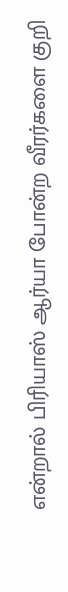என்றால் பிரியாஸ் ஆர்யா போன்ற வீரர்களை குறி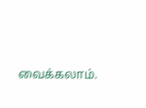வைக்கலாம்.